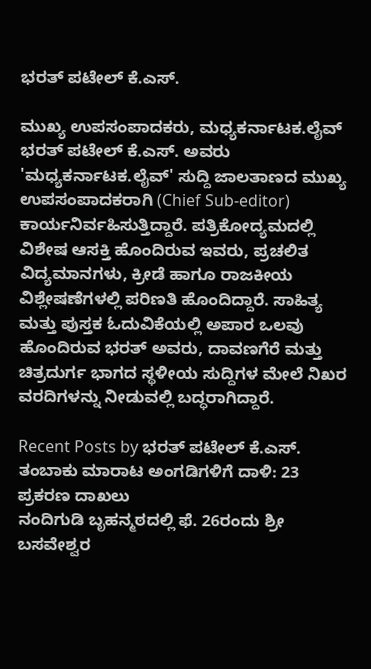ಭರತ್ ಪಟೇಲ್ ಕೆ.ಎಸ್.

ಮುಖ್ಯ ಉಪಸಂಪಾದಕರು, ಮಧ್ಯಕರ್ನಾಟಕ.ಲೈವ್ ಭರತ್ ಪಟೇಲ್ ಕೆ.ಎಸ್. ಅವರು 'ಮಧ್ಯಕರ್ನಾಟಕ.ಲೈವ್' ಸುದ್ದಿ ಜಾಲತಾಣದ ಮುಖ್ಯ ಉಪಸಂಪಾದಕರಾಗಿ (Chief Sub-editor) ಕಾರ್ಯನಿರ್ವಹಿಸುತ್ತಿದ್ದಾರೆ. ಪತ್ರಿಕೋದ್ಯಮದಲ್ಲಿ ವಿಶೇಷ ಆಸಕ್ತಿ ಹೊಂದಿರುವ ಇವರು, ಪ್ರಚಲಿತ ವಿದ್ಯಮಾನಗಳು, ಕ್ರೀಡೆ ಹಾಗೂ ರಾಜಕೀಯ ವಿಶ್ಲೇಷಣೆಗಳಲ್ಲಿ ಪರಿಣತಿ ಹೊಂದಿದ್ದಾರೆ. ಸಾಹಿತ್ಯ ಮತ್ತು ಪುಸ್ತಕ ಓದುವಿಕೆಯಲ್ಲಿ ಅಪಾರ ಒಲವು ಹೊಂದಿರುವ ಭರತ್ ಅವರು, ದಾವಣಗೆರೆ ಮತ್ತು ಚಿತ್ರದುರ್ಗ ಭಾಗದ ಸ್ಥಳೀಯ ಸುದ್ದಿಗಳ ಮೇಲೆ ನಿಖರ ವರದಿಗಳನ್ನು ನೀಡುವಲ್ಲಿ ಬದ್ಧರಾಗಿದ್ದಾರೆ.

Recent Posts by ಭರತ್ ಪಟೇಲ್ ಕೆ.ಎಸ್.
ತಂಬಾಕು ಮಾರಾಟ ಅಂಗಡಿಗಳಿಗೆ ದಾಳಿ: 23 ಪ್ರಕರಣ ದಾಖಲು
ನಂದಿಗುಡಿ ಬೃಹನ್ಮಠದಲ್ಲಿ ಫೆ. 26ರಂದು ಶ್ರೀ ಬಸವೇಶ್ವರ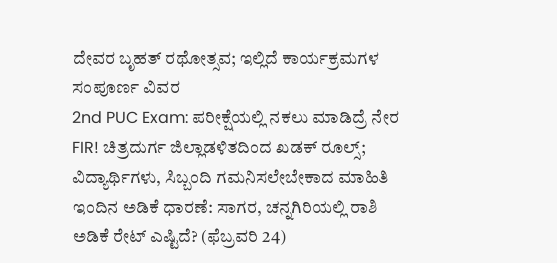ದೇವರ ಬೃಹತ್ ರಥೋತ್ಸವ; ಇಲ್ಲಿದೆ ಕಾರ್ಯಕ್ರಮಗಳ ಸಂಪೂರ್ಣ ವಿವರ
2nd PUC Exam: ಪರೀಕ್ಷೆಯಲ್ಲಿ ನಕಲು ಮಾಡಿದ್ರೆ ನೇರ FIR! ಚಿತ್ರದುರ್ಗ ಜಿಲ್ಲಾಡಳಿತದಿಂದ ಖಡಕ್ ರೂಲ್ಸ್; ವಿದ್ಯಾರ್ಥಿಗಳು, ಸಿಬ್ಬಂದಿ ಗಮನಿಸಲೇಬೇಕಾದ ಮಾಹಿತಿ
ಇಂದಿನ ಅಡಿಕೆ ಧಾರಣೆ: ಸಾಗರ, ಚನ್ನಗಿರಿಯಲ್ಲಿ ರಾಶಿ ಅಡಿಕೆ ರೇಟ್ ಎಷ್ಟಿದೆ? (ಫೆಬ್ರವರಿ 24)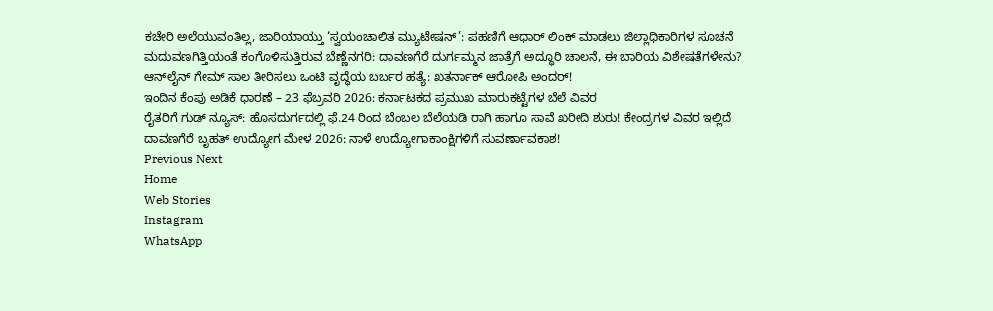ಕಚೇರಿ ಅಲೆಯುವಂತಿಲ್ಲ, ಜಾರಿಯಾಯ್ತು ‘ಸ್ವಯಂಚಾಲಿತ ಮ್ಯುಟೇಷನ್’: ಪಹಣಿಗೆ ಆಧಾರ್ ಲಿಂಕ್ ಮಾಡಲು ಜಿಲ್ಲಾಧಿಕಾರಿಗಳ ಸೂಚನೆ
ಮದುವಣಗಿತ್ತಿಯಂತೆ ಕಂಗೊಳಿಸುತ್ತಿರುವ ಬೆಣ್ಣೆನಗರಿ: ದಾವಣಗೆರೆ ದುರ್ಗಮ್ಮನ ಜಾತ್ರೆಗೆ ಅದ್ಧೂರಿ ಚಾಲನೆ, ಈ ಬಾರಿಯ ವಿಶೇಷತೆಗಳೇನು?
ಆನ್‌ಲೈನ್ ಗೇಮ್‌ ಸಾಲ ತೀರಿಸಲು ಒಂಟಿ ವೃದ್ಧೆಯ ಬರ್ಬರ ಹತ್ಯೆ: ಖತರ್ನಾಕ್ ಆರೋಪಿ ಅಂದರ್!
ಇಂದಿನ ಕೆಂಪು ಅಡಿಕೆ ಧಾರಣೆ – 23 ಫೆಬ್ರವರಿ 2026: ಕರ್ನಾಟಕದ ಪ್ರಮುಖ ಮಾರುಕಟ್ಟೆಗಳ ಬೆಲೆ ವಿವರ
ರೈತರಿಗೆ ಗುಡ್‌ ನ್ಯೂಸ್: ಹೊಸದುರ್ಗದಲ್ಲಿ ಫೆ.24 ರಿಂದ ಬೆಂಬಲ ಬೆಲೆಯಡಿ ರಾಗಿ ಹಾಗೂ ಸಾವೆ ಖರೀದಿ ಶುರು! ಕೇಂದ್ರಗಳ ವಿವರ ಇಲ್ಲಿದೆ
ದಾವಣಗೆರೆ ಬೃಹತ್ ಉದ್ಯೋಗ ಮೇಳ 2026: ನಾಳೆ ಉದ್ಯೋಗಾಕಾಂಕ್ಷಿಗಳಿಗೆ ಸುವರ್ಣಾವಕಾಶ!
Previous Next
Home
Web Stories
Instagram
WhatsApp